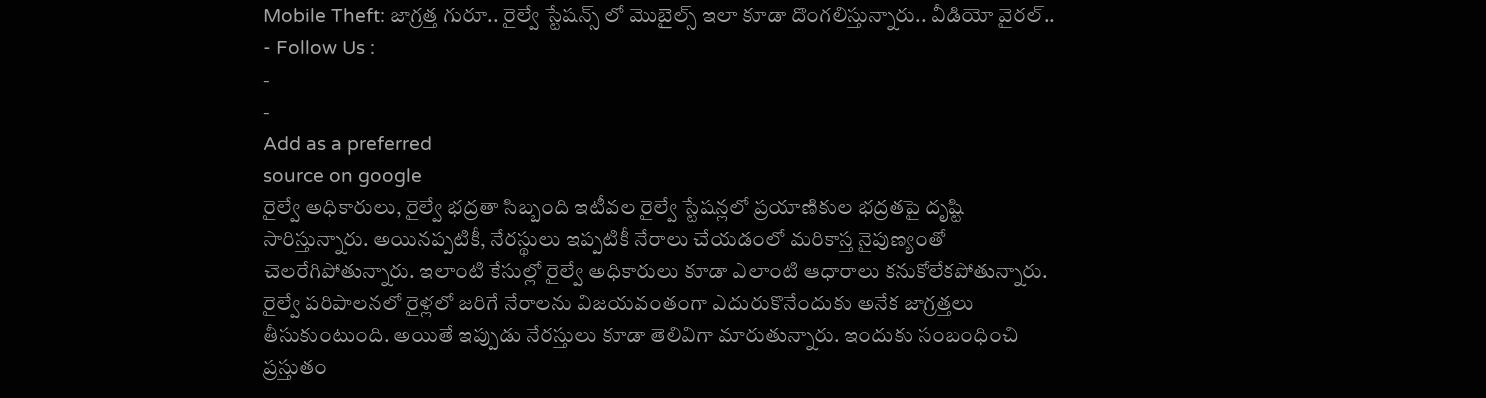Mobile Theft: జాగ్రత్త గురూ.. రైల్వే స్టేషన్స్ లో మొబైల్స్ ఇలా కూడా దొంగలిస్తున్నారు.. వీడియో వైరల్..
- Follow Us :
-
-
Add as a preferred
source on google
రైల్వే అధికారులు, రైల్వే భద్రతా సిబ్బంది ఇటీవల రైల్వే స్టేషన్లలో ప్రయాణికుల భద్రతపై దృష్టి సారిస్తున్నారు. అయినప్పటికీ, నేరస్థులు ఇప్పటికీ నేరాలు చేయడంలో మరికాస్త నైపుణ్యంతో చెలరేగిపోతున్నారు. ఇలాంటి కేసుల్లో రైల్వే అధికారులు కూడా ఎలాంటి ఆధారాలు కనుకోలేకపోతున్నారు. రైల్వే పరిపాలనలో రైళ్లలో జరిగే నేరాలను విజయవంతంగా ఎదురుకొనేందుకు అనేక జాగ్రత్తలు తీసుకుంటుంది. అయితే ఇప్పుడు నేరస్తులు కూడా తెలివిగా మారుతున్నారు. ఇందుకు సంబంధించి ప్రస్తుతం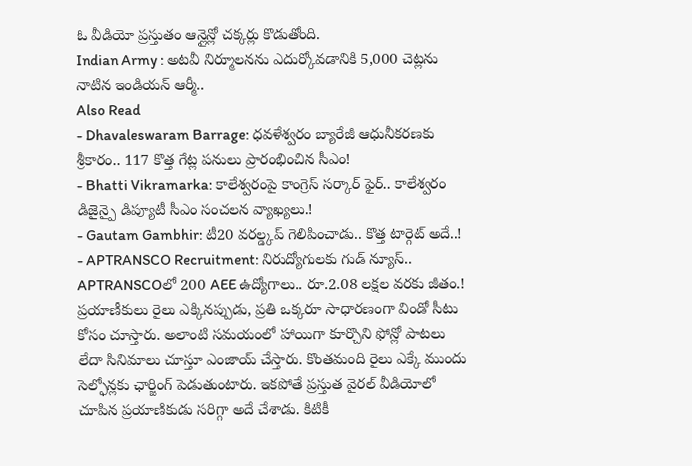ఓ వీడియో ప్రస్తుతం ఆన్లైన్లో చక్కర్లు కొడుతోంది.
Indian Army : అటవీ నిర్మూలనను ఎదుర్కోవడానికి 5,000 చెట్లను నాటిన ఇండియన్ ఆర్మీ..
Also Read
- Dhavaleswaram Barrage: ధవళేశ్వరం బ్యారేజీ ఆధునీకరణకు శ్రీకారం.. 117 కొత్త గేట్ల పనులు ప్రారంభించిన సీఎం!
- Bhatti Vikramarka: కాలేశ్వరంపై కాంగ్రెస్ సర్కార్ ఫైర్.. కాలేశ్వరం డిజైన్పై డిప్యూటీ సీఎం సంచలన వ్యాఖ్యలు.!
- Gautam Gambhir: టీ20 వరల్డ్కప్ గెలిపించాడు.. కొత్త టార్గెట్ అదే..!
- APTRANSCO Recruitment: నిరుద్యోగులకు గుడ్ న్యూస్.. APTRANSCOలో 200 AEE ఉద్యోగాలు.. రూ.2.08 లక్షల వరకు జీతం.!
ప్రయాణీకులు రైలు ఎక్కినప్పుడు, ప్రతి ఒక్కరూ సాధారణంగా విండో సీటు కోసం చూస్తారు. అలాంటి సమయంలో హాయిగా కూర్చొని ఫోన్లో పాటలు లేదా సినిమాలు చూస్తూ ఎంజాయ్ చేస్తారు. కొంతమంది రైలు ఎక్కే ముందు సెల్ఫోన్లకు ఛార్జింగ్ పెడుతుంటారు. ఇకపోతే ప్రస్తుత వైరల్ వీడియోలో చూపిన ప్రయాణికుడు సరిగ్గా అదే చేశాడు. కిటికీ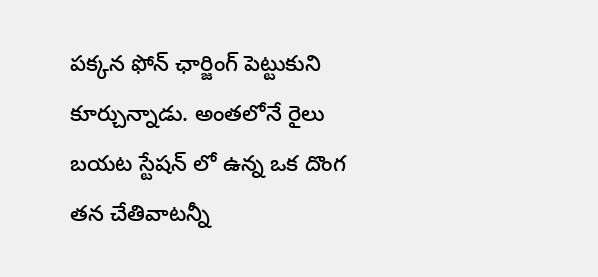పక్కన ఫోన్ ఛార్జింగ్ పెట్టుకుని కూర్చున్నాడు. అంతలోనే రైలు బయట స్టేషన్ లో ఉన్న ఒక దొంగ తన చేతివాటన్నీ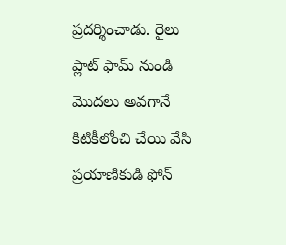ప్రదర్శించాడు. రైలు ప్లాట్ ఫామ్ నుండి మొదలు అవగానే కిటికీలోంచి చేయి వేసి ప్రయాణికుడి ఫోన్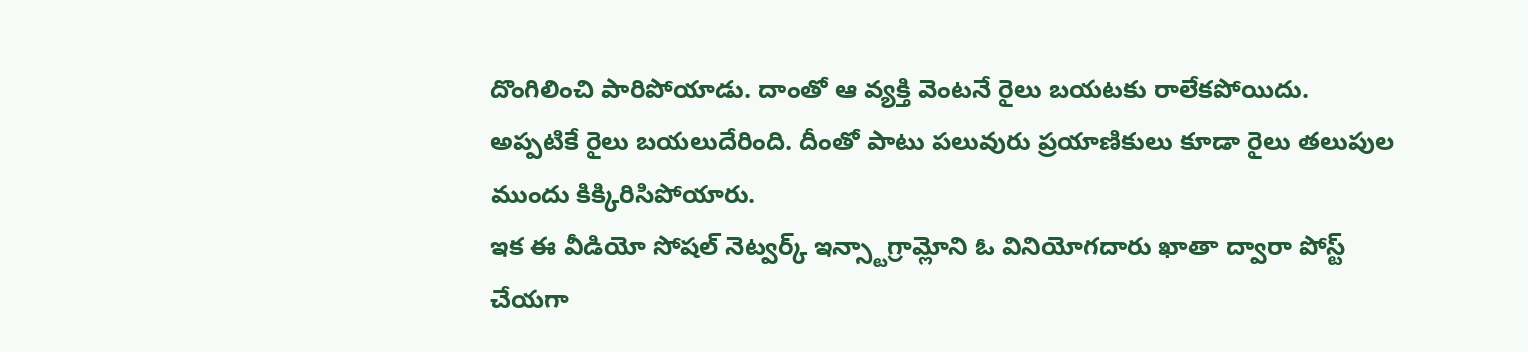దొంగిలించి పారిపోయాడు. దాంతో ఆ వ్యక్తి వెంటనే రైలు బయటకు రాలేకపోయిదు. అప్పటికే రైలు బయలుదేరింది. దీంతో పాటు పలువురు ప్రయాణికులు కూడా రైలు తలుపుల ముందు కిక్కిరిసిపోయారు.
ఇక ఈ వీడియో సోషల్ నెట్వర్క్ ఇన్స్టాగ్రామ్లోని ఓ వినియోగదారు ఖాతా ద్వారా పోస్ట్ చేయగా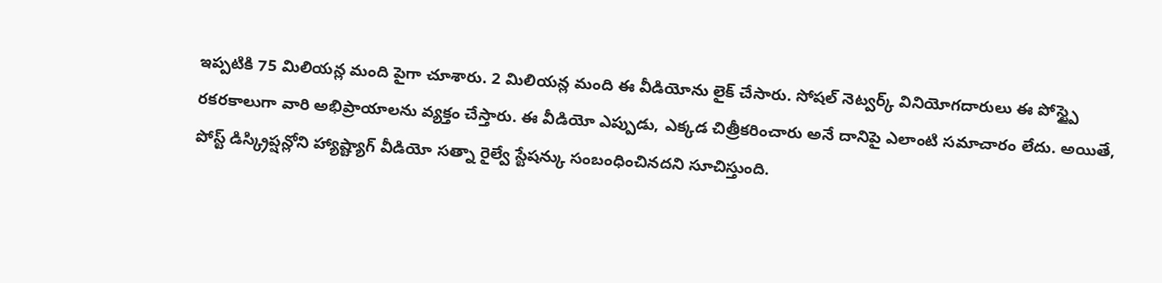ఇప్పటికి 75 మిలియన్ల మంది పైగా చూశారు. 2 మిలియన్ల మంది ఈ వీడియోను లైక్ చేసారు. సోషల్ నెట్వర్క్ వినియోగదారులు ఈ పోస్ట్పై రకరకాలుగా వారి అభిప్రాయాలను వ్యక్తం చేస్తారు. ఈ వీడియో ఎప్పుడు, ఎక్కడ చిత్రీకరించారు అనే దానిపై ఎలాంటి సమాచారం లేదు. అయితే, పోస్ట్ డిస్క్రిప్షన్లోని హ్యాష్ట్యాగ్ వీడియో సత్నా రైల్వే స్టేషన్కు సంబంధించినదని సూచిస్తుంది.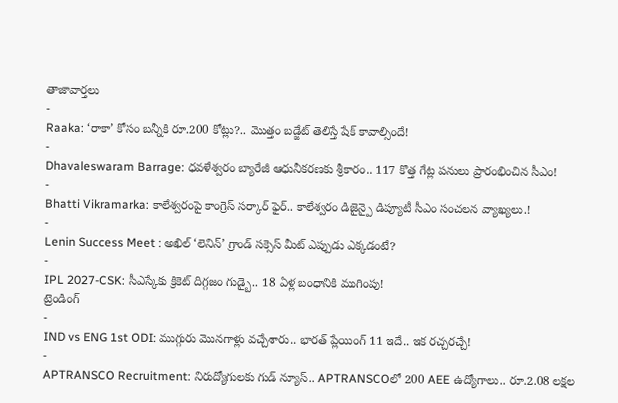తాజావార్తలు
-
Raaka: ‘రాకా’ కోసం బన్నీకి రూ.200 కోట్లు?.. మొత్తం బడ్జేట్ తెలిస్తే షేక్ కావాల్సిందే!
-
Dhavaleswaram Barrage: ధవళేశ్వరం బ్యారేజీ ఆధునీకరణకు శ్రీకారం.. 117 కొత్త గేట్ల పనులు ప్రారంభించిన సీఎం!
-
Bhatti Vikramarka: కాలేశ్వరంపై కాంగ్రెస్ సర్కార్ ఫైర్.. కాలేశ్వరం డిజైన్పై డిప్యూటీ సీఎం సంచలన వ్యాఖ్యలు.!
-
Lenin Success Meet : అఖిల్ ‘లెనిన్’ గ్రాండ్ సక్సెస్ మీట్ ఎప్పుడు ఎక్కడంటే?
-
IPL 2027-CSK: సీఎస్కేకు క్రికెట్ దిగ్గజం గుడ్బై.. 18 ఏళ్ల బంధానికి ముగింపు!
ట్రెండింగ్
-
IND vs ENG 1st ODI: ముగ్గురు మొనగాళ్లు వచ్చేశారు.. భారత్ ప్లేయింగ్ 11 ఇదే.. ఇక రచ్చరచ్చే!
-
APTRANSCO Recruitment: నిరుద్యోగులకు గుడ్ న్యూస్.. APTRANSCOలో 200 AEE ఉద్యోగాలు.. రూ.2.08 లక్షల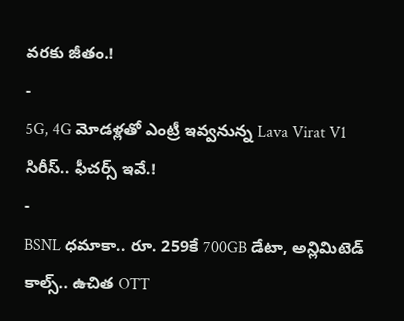వరకు జీతం.!
-
5G, 4G మోడళ్లతో ఎంట్రీ ఇవ్వనున్న Lava Virat V1 సిరీస్.. ఫీచర్స్ ఇవే.!
-
BSNL ధమాకా.. రూ. 259కే 700GB డేటా, అన్లిమిటెడ్ కాల్స్.. ఉచిత OTT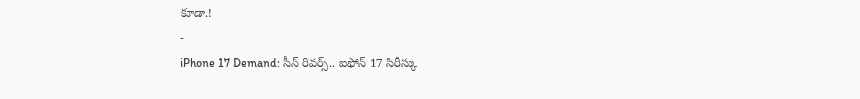కూడా.!
-
iPhone 17 Demand: సీన్ రివర్స్.. ఐఫోన్ 17 సిరీస్కు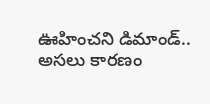ఊహించని డిమాండ్.. అసలు కారణం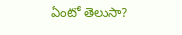ఏంటో తెలుసా?